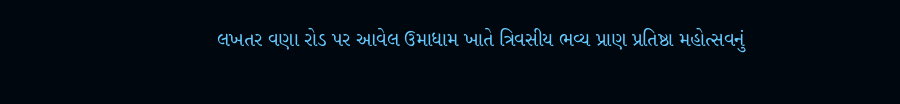લખતર વણા રોડ પર આવેલ ઉમાધામ ખાતે ત્રિવસીય ભવ્ય પ્રાણ પ્રતિષ્ઠા મહોત્સવનું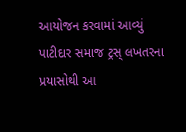આયોજન કરવામાં આવ્યું પાટીદાર સમાજ ટ્રસ્ લખતરના પ્રયાસોથી આ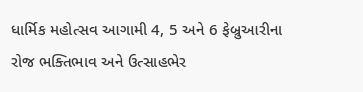ધાર્મિક મહોત્સવ આગામી 4, 5 અને 6 ફેબ્રુઆરીના રોજ ભક્તિભાવ અને ઉત્સાહભેર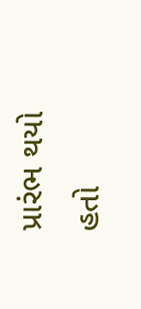પ્રારંભ થયો હતો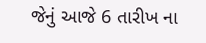જેનું આજે 6 તારીખ ના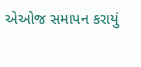એઓજ સમાપન કરાયું